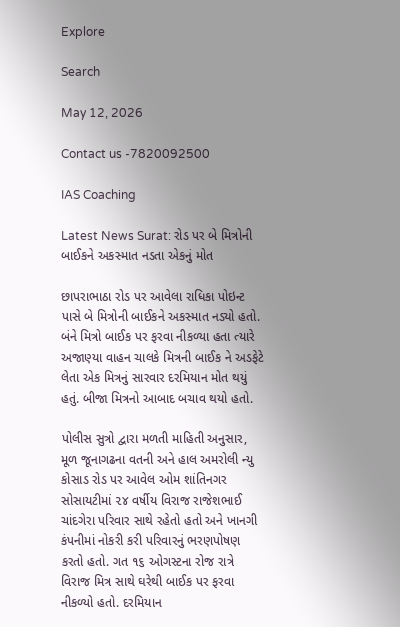Explore

Search

May 12, 2026

Contact us -7820092500

IAS Coaching

Latest News Surat: રોડ પર બે મિત્રોની બાઈકને અકસ્માત નડતા એકનું મોત

છાપરાભાઠા રોડ પર આવેલા રાધિકા પોઇન્ટ પાસે બે મિત્રોની બાઈકને અકસ્માત નડ્યો હતો. બંને મિત્રો બાઈક પર ફરવા નીકળ્યા હતા ત્યારે અજાણ્યા વાહન ચાલકે મિત્રની બાઈક ને અડફેટે લેતા એક મિત્રનું સારવાર દરમિયાન મોત થયું હતું. બીજા મિત્રનો આબાદ બચાવ થયો હતો.

પોલીસ સુત્રો દ્વારા મળતી માહિતી અનુસાર, મૂળ જૂનાગઢના વતની અને હાલ અમરોલી ન્યુ કોસાડ રોડ પર આવેલ ઓમ શાંતિનગર સોસાયટીમાં ૨૪ વર્ષીય વિરાજ રાજેશભાઈ ચાંદગેરા પરિવાર સાથે રહેતો હતો અને ખાનગી કંપનીમાં નોકરી કરી પરિવારનું ભરણપોષણ કરતો હતો. ગત ૧૬ ઓગસ્ટના રોજ રાત્રે વિરાજ મિત્ર સાથે ઘરેથી બાઈક પર ફરવા નીકળ્યો હતો. દરમિયાન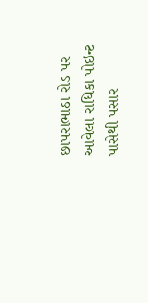છાપરાભાઠા રોડ પર આવેલા રાધિકા પોઇન્ટ પાસેથી પસાર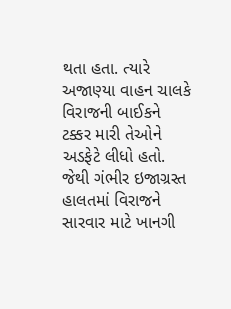થતા હતા. ત્યારે અજાણ્યા વાહન ચાલકે વિરાજની બાઈકને ટક્કર મારી તેઓને અડફેટે લીધો હતો. જેથી ગંભીર ઇજાગ્રસ્ત હાલતમાં વિરાજને સારવાર માટે ખાનગી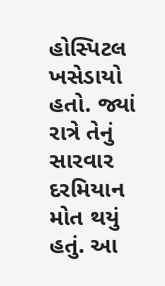હોસ્પિટલ ખસેડાયો હતો. જ્યાં રાત્રે તેનું સારવાર દરમિયાન મોત થયું હતું. આ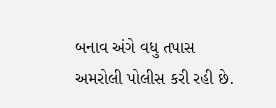બનાવ અંગે વધુ તપાસ અમરોલી પોલીસ કરી રહી છે.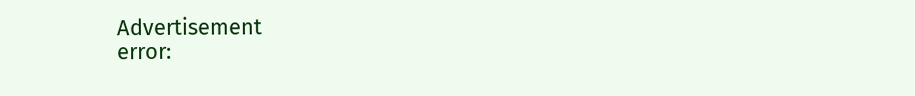Advertisement
error: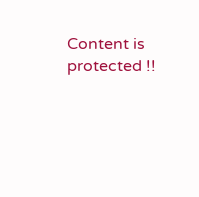Content is protected !!